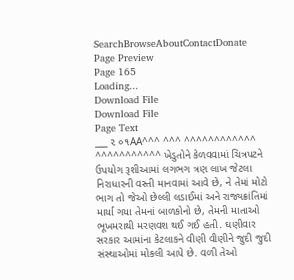SearchBrowseAboutContactDonate
Page Preview
Page 165
Loading...
Download File
Download File
Page Text
___ ૨ ૦૧AA^^^ ^^^ ^^^^^^^^^^^^ ^^^^^^^^^^^ ખેડુતોને કેળવવામાં ચિત્રપટને ઉપયોગ રૂશીઆમાં લગભગ ત્રણ લાખ જેટલા નિરાધારની વસ્તી માનવામાં આવે છે, ને તેમાં મોટો ભાગ તો જેઓ છેલ્લી લડાઈમાં અને રાજ્યક્રાંતિમાં માર્યા ગયા તેમનાં બાળકોનો છે, તેમની માતાઓ ભૂખમરાથી મરણવશ થઈ ગઈ હતી. ઘણીવાર સરકાર આમાંના કેટલાકને વીણી વીણીને જુદી જુદી સંસ્થાઓમાં મોકલી આપે છે. વળી તેઓ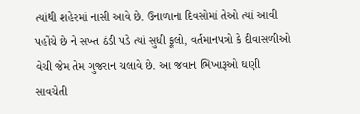ત્યાંથી શહેરમાં નાસી આવે છે. ઉનાળાના દિવસોમાં તેઓ ત્યાં આવી પહોંચે છે ને સખ્ત ઠંડી પડે ત્યાં સુધી ફૂલો, વર્તમાનપત્રો કે દીવાસળીઓ વેચી જેમ તેમ ગુજરાન ચલાવે છે. આ જવાન ભિખારૂઓ ઘણી સાવચેતી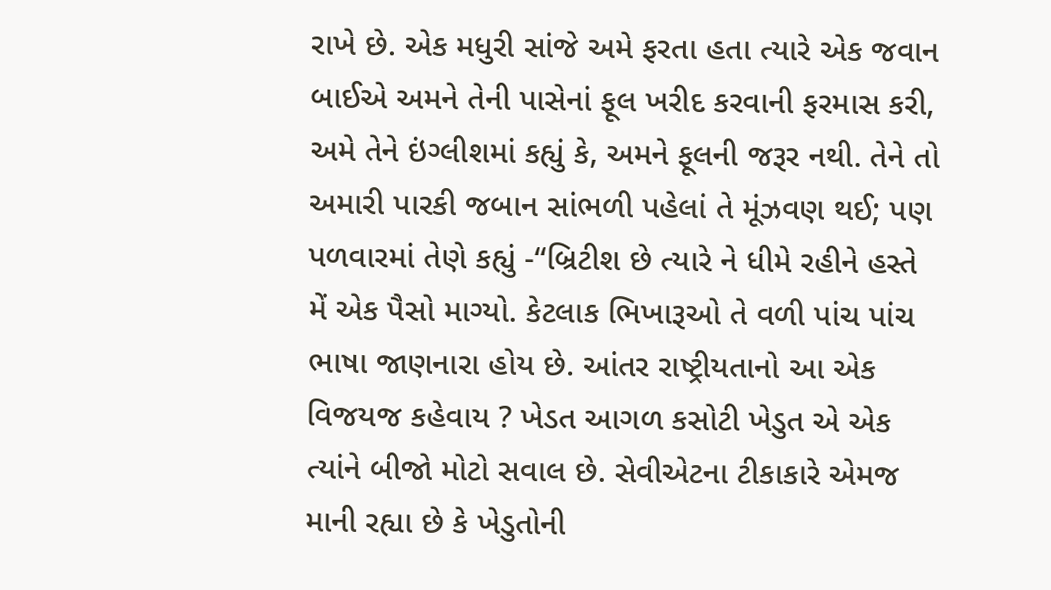રાખે છે. એક મધુરી સાંજે અમે ફરતા હતા ત્યારે એક જવાન બાઈએ અમને તેની પાસેનાં ફૂલ ખરીદ કરવાની ફરમાસ કરી, અમે તેને ઇંગ્લીશમાં કહ્યું કે, અમને ફૂલની જરૂર નથી. તેને તો અમારી પારકી જબાન સાંભળી પહેલાં તે મૂંઝવણ થઈ; પણ પળવારમાં તેણે કહ્યું -“બ્રિટીશ છે ત્યારે ને ધીમે રહીને હસ્તે મેં એક પૈસો માગ્યો. કેટલાક ભિખારૂઓ તે વળી પાંચ પાંચ ભાષા જાણનારા હોય છે. આંતર રાષ્ટ્રીયતાનો આ એક વિજયજ કહેવાય ? ખેડત આગળ કસોટી ખેડુત એ એક ત્યાંને બીજો મોટો સવાલ છે. સેવીએટના ટીકાકારે એમજ માની રહ્યા છે કે ખેડુતોની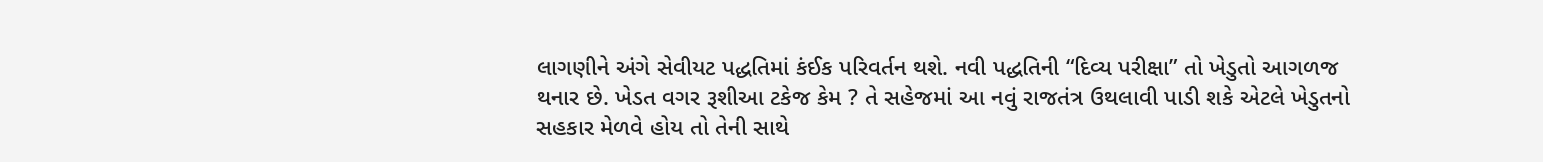લાગણીને અંગે સેવીયટ પદ્ધતિમાં કંઈક પરિવર્તન થશે. નવી પદ્ધતિની “દિવ્ય પરીક્ષા” તો ખેડુતો આગળજ થનાર છે. ખેડત વગર રૂશીઆ ટકેજ કેમ ? તે સહેજમાં આ નવું રાજતંત્ર ઉથલાવી પાડી શકે એટલે ખેડુતનો સહકાર મેળવે હોય તો તેની સાથે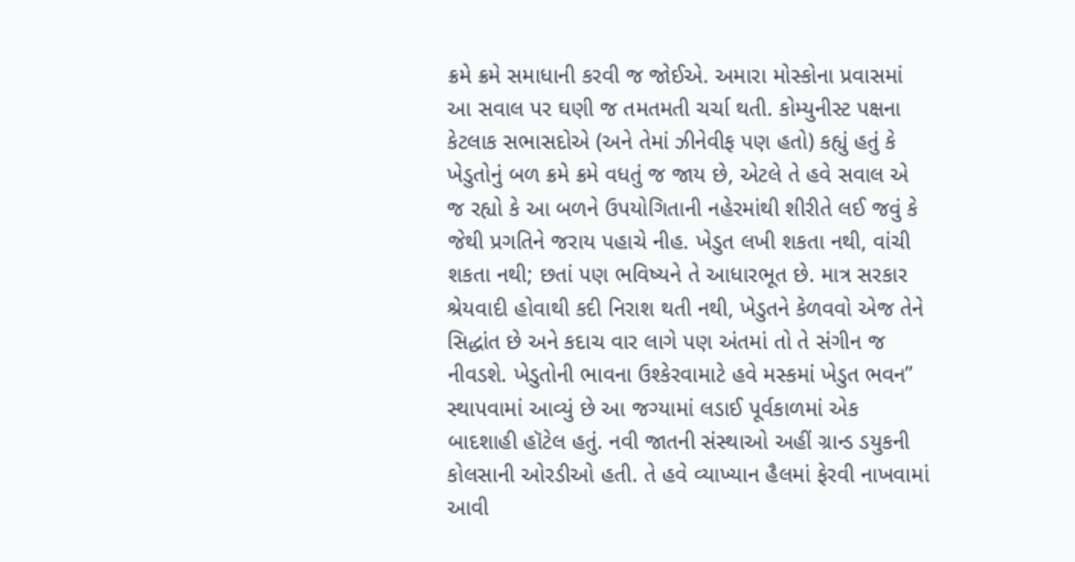ક્રમે ક્રમે સમાધાની કરવી જ જોઈએ. અમારા મોસ્કોના પ્રવાસમાં આ સવાલ પર ઘણી જ તમતમતી ચર્ચા થતી. કોમ્યુનીસ્ટ પક્ષના કેટલાક સભાસદોએ (અને તેમાં ઝીનેવીફ પણ હતો) કહ્યું હતું કે ખેડુતોનું બળ ક્રમે ક્રમે વધતું જ જાય છે, એટલે તે હવે સવાલ એ જ રહ્યો કે આ બળને ઉપયોગિતાની નહેરમાંથી શીરીતે લઈ જવું કે જેથી પ્રગતિને જરાય પહાચે નીહ. ખેડુત લખી શકતા નથી, વાંચી શકતા નથી; છતાં પણ ભવિષ્યને તે આધારભૂત છે. માત્ર સરકાર શ્રેયવાદી હોવાથી કદી નિરાશ થતી નથી, ખેડુતને કેળવવો એજ તેને સિદ્ધાંત છે અને કદાચ વાર લાગે પણ અંતમાં તો તે સંગીન જ નીવડશે. ખેડુતોની ભાવના ઉશ્કેરવામાટે હવે મસ્કમાં ખેડુત ભવન” સ્થાપવામાં આવ્યું છે આ જગ્યામાં લડાઈ પૂર્વકાળમાં એક બાદશાહી હૉટેલ હતું. નવી જાતની સંસ્થાઓ અહીં ગ્રાન્ડ ડયુકની કોલસાની ઓરડીઓ હતી. તે હવે વ્યાખ્યાન હૈલમાં ફેરવી નાખવામાં આવી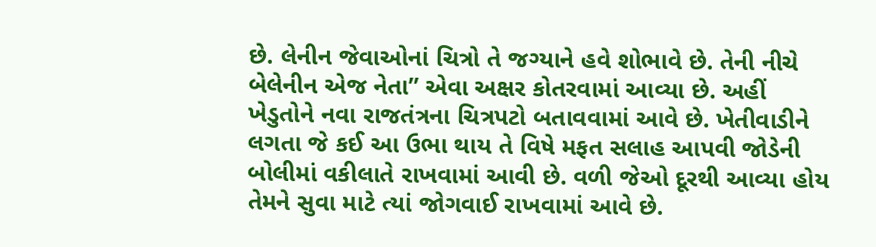છે. લેનીન જેવાઓનાં ચિત્રો તે જગ્યાને હવે શોભાવે છે. તેની નીચે બેલેનીન એજ નેતા” એવા અક્ષર કોતરવામાં આવ્યા છે. અહીં ખેડુતોને નવા રાજતંત્રના ચિત્રપટો બતાવવામાં આવે છે. ખેતીવાડીને લગતા જે કઈ આ ઉભા થાય તે વિષે મફત સલાહ આપવી જોડેની બોલીમાં વકીલાતે રાખવામાં આવી છે. વળી જેઓ દૂરથી આવ્યા હોય તેમને સુવા માટે ત્યાં જોગવાઈ રાખવામાં આવે છે.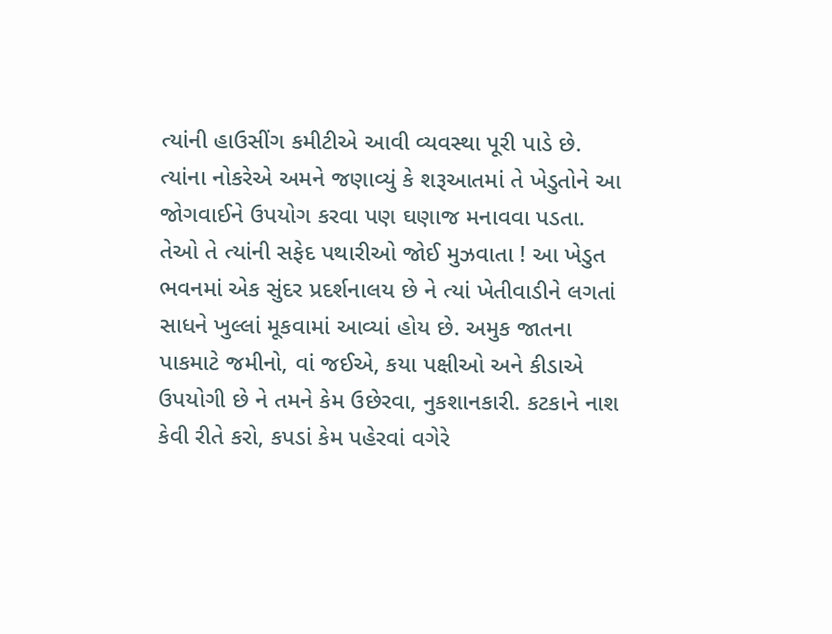ત્યાંની હાઉસીંગ કમીટીએ આવી વ્યવસ્થા પૂરી પાડે છે. ત્યાંના નોકરેએ અમને જણાવ્યું કે શરૂઆતમાં તે ખેડુતોને આ જોગવાઈને ઉપયોગ કરવા પણ ઘણાજ મનાવવા પડતા. તેઓ તે ત્યાંની સફેદ પથારીઓ જોઈ મુઝવાતા ! આ ખેડુત ભવનમાં એક સુંદર પ્રદર્શનાલય છે ને ત્યાં ખેતીવાડીને લગતાં સાધને ખુલ્લાં મૂકવામાં આવ્યાં હોય છે. અમુક જાતના પાકમાટે જમીનો, વાં જઈએ, કયા પક્ષીઓ અને કીડાએ ઉપયોગી છે ને તમને કેમ ઉછેરવા, નુકશાનકારી. કટકાને નાશ કેવી રીતે કરો, કપડાં કેમ પહેરવાં વગેરે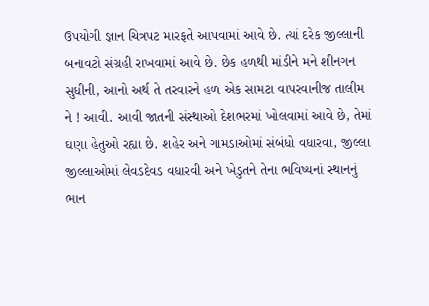ઉપયોગી જ્ઞાન ચિત્રપટ મારફતે આપવામાં આવે છે. ત્યાં દરેક જીલ્લાની બનાવટો સંગ્રહી રાખવામાં આવે છે. છેક હળથી માંડીને મને શીનગન સુધીની, આનો અર્થ તે તરવારને હળ એક સામટા વાપરવાનીજ તાલીમ ને ! આવી. આવી જાતની સંસ્થાઓ દેશભરમાં ખોલવામાં આવે છે, તેમાં ઘણા હેતુઓ રહ્યા છે. શહેર અને ગામડાઓમાં સંબંધો વધારવા, જીલ્લા જીલ્લાઓમાં લેવડદેવડ વધારવી અને ખેડુતને તેના ભવિષ્યનાં સ્થાનનું ભાન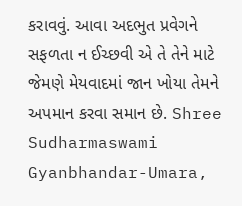કરાવવું. આવા અદભુત પ્રવેગને સફળતા ન ઈચ્છવી એ તે તેને માટે જેમણે મેયવાદમાં જાન ખોયા તેમને અપમાન કરવા સમાન છે. Shree Sudharmaswami Gyanbhandar-Umara,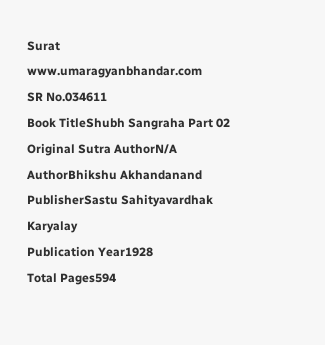Surat www.umaragyanbhandar.com
SR No.034611
Book TitleShubh Sangraha Part 02
Original Sutra AuthorN/A
AuthorBhikshu Akhandanand
PublisherSastu Sahityavardhak Karyalay
Publication Year1928
Total Pages594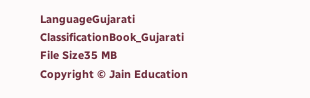LanguageGujarati
ClassificationBook_Gujarati
File Size35 MB
Copyright © Jain Education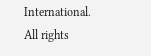International. All rights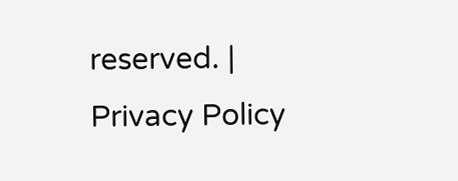reserved. | Privacy Policy